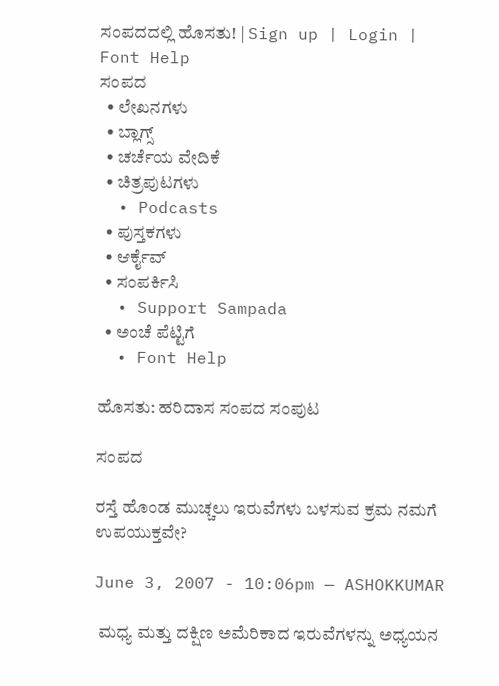ಸಂಪದದಲ್ಲಿ ಹೊಸತು! | Sign up | Login | Font Help
ಸಂಪದ
  • ಲೇಖನಗಳು
  • ಬ್ಲಾಗ್ಸ್
  • ಚರ್ಚೆಯ ವೇದಿಕೆ
  • ಚಿತ್ರಪುಟಗಳು
  • Podcasts
  • ಪುಸ್ತಕಗಳು
  • ಆರ್ಕೈವ್
  • ಸಂಪರ್ಕಿಸಿ
  • Support Sampada
  • ಅಂಚೆ ಪೆಟ್ಟಿಗೆ
  • Font Help

ಹೊಸತು: ಹರಿದಾಸ ಸಂಪದ ಸಂಪುಟ

ಸಂಪದ

ರಸ್ತೆ ಹೊಂಡ ಮುಚ್ಚಲು ಇರುವೆಗಳು ಬಳಸುವ ಕ್ರಮ ನಮಗೆ ಉಪಯುಕ್ತವೇ?

June 3, 2007 - 10:06pm — ASHOKKUMAR

 ಮಧ್ಯ ಮತ್ತು ದಕ್ಷಿಣ ಅಮೆರಿಕಾದ ಇರುವೆಗಳನ್ನು ಅಧ್ಯಯನ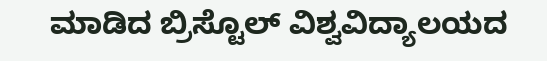ಮಾಡಿದ ಬ್ರಿಸ್ಟೊಲ್ ವಿಶ್ವವಿದ್ಯಾಲಯದ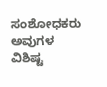ಸಂಶೋಧಕರು ಅವುಗಳ ವಿಶಿಷ್ಟ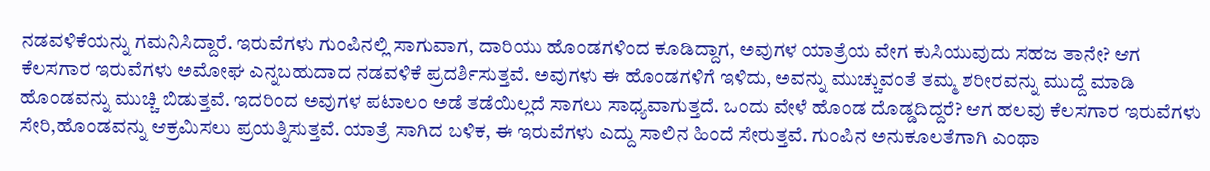ನಡವಳಿಕೆಯನ್ನು ಗಮನಿಸಿದ್ದಾರೆ. ಇರುವೆಗಳು ಗುಂಪಿನಲ್ಲಿ ಸಾಗುವಾಗ, ದಾರಿಯು ಹೊಂಡಗಳಿಂದ ಕೂಡಿದ್ದಾಗ, ಅವುಗಳ ಯಾತ್ರೆಯ ವೇಗ ಕುಸಿಯುವುದು ಸಹಜ ತಾನೇ? ಆಗ ಕೆಲಸಗಾರ ಇರುವೆಗಳು ಅಮೋಘ ಎನ್ನಬಹುದಾದ ನಡವಳಿಕೆ ಪ್ರದರ್ಶಿಸುತ್ತವೆ. ಅವುಗಳು ಈ ಹೊಂಡಗಳಿಗೆ ಇಳಿದು, ಅವನ್ನು ಮುಚ್ಚುವಂತೆ ತಮ್ಮ ಶರೀರವನ್ನು ಮುದ್ದೆ ಮಾಡಿ ಹೊಂಡವನ್ನು ಮುಚ್ಚಿ ಬಿಡುತ್ತವೆ. ಇದರಿಂದ ಅವುಗಳ ಪಟಾಲಂ ಅಡೆ ತಡೆಯಿಲ್ಲದೆ ಸಾಗಲು ಸಾಧ್ಯವಾಗುತ್ತದೆ. ಒಂದು ವೇಳೆ ಹೊಂಡ ದೊಡ್ಡದಿದ್ದರೆ? ಆಗ ಹಲವು ಕೆಲಸಗಾರ ಇರುವೆಗಳು ಸೇರಿ,ಹೊಂಡವನ್ನು ಆಕ್ರಮಿಸಲು ಪ್ರಯತ್ನಿಸುತ್ತವೆ. ಯಾತ್ರೆ ಸಾಗಿದ ಬಳಿಕ, ಈ ಇರುವೆಗಳು ಎದ್ದು ಸಾಲಿನ ಹಿಂದೆ ಸೇರುತ್ತವೆ. ಗುಂಪಿನ ಅನುಕೂಲತೆಗಾಗಿ ಎಂಥಾ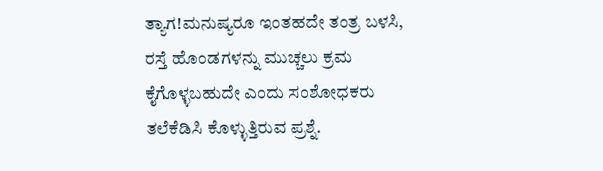ತ್ಯಾಗ!ಮನುಷ್ಯರೂ ಇಂತಹದೇ ತಂತ್ರ ಬಳಸಿ, ರಸ್ತೆ ಹೊಂಡಗಳನ್ನು ಮುಚ್ಚಲು ಕ್ರಮ ಕೈಗೊಳ್ಳಬಹುದೇ ಎಂದು ಸಂಶೋಧಕರು ತಲೆಕೆಡಿಸಿ ಕೊಳ್ಳುತ್ತಿರುವ ಪ್ರಶ್ನೆ.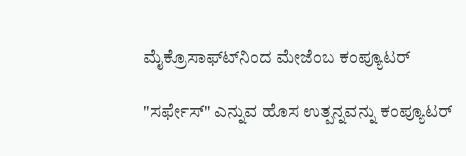ಮೈಕ್ರೊಸಾಫ್ಟ್‍ನಿಂದ ಮೇಜೆಂಬ ಕಂಪ್ಯೂಟರ್

"ಸರ್ಫೇಸ್" ಎನ್ನುವ ಹೊಸ ಉತ್ಪನ್ನವನ್ನು ಕಂಪ್ಯೂಟರ್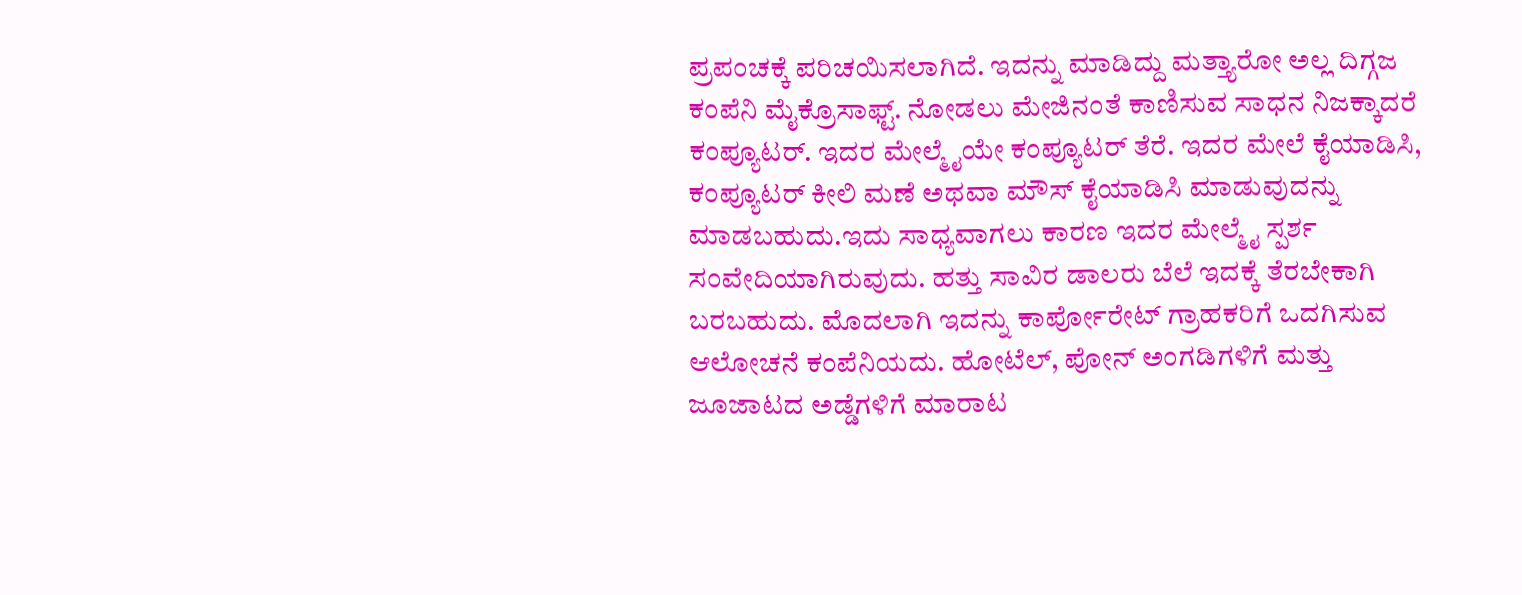ಪ್ರಪಂಚಕ್ಕೆ ಪರಿಚಯಿಸಲಾಗಿದೆ. ಇದನ್ನು ಮಾಡಿದ್ದು ಮತ್ತ್ಯಾರೋ ಅಲ್ಲ ದಿಗ್ಗಜ ಕಂಪೆನಿ ಮೈಕ್ರೊಸಾಫ್ಟ್. ನೋಡಲು ಮೇಜಿನಂತೆ ಕಾಣಿಸುವ ಸಾಧನ ನಿಜಕ್ಕಾದರೆ ಕಂಪ್ಯೂಟರ್. ಇದರ ಮೇಲ್ಮೈಯೇ ಕಂಪ್ಯೂಟರ್ ತೆರೆ. ಇದರ ಮೇಲೆ ಕೈಯಾಡಿಸಿ, ಕಂಪ್ಯೂಟರ್ ಕೀಲಿ ಮಣೆ ಅಥವಾ ಮೌಸ್ ಕೈಯಾಡಿಸಿ ಮಾಡುವುದನ್ನು ಮಾಡಬಹುದು.ಇದು ಸಾಧ್ಯವಾಗಲು ಕಾರಣ ಇದರ ಮೇಲ್ಮೈ ಸ್ಪರ್ಶ ಸಂವೇದಿಯಾಗಿರುವುದು. ಹತ್ತು ಸಾವಿರ ಡಾಲರು ಬೆಲೆ ಇದಕ್ಕೆ ತೆರಬೇಕಾಗಿ ಬರಬಹುದು. ಮೊದಲಾಗಿ ಇದನ್ನು ಕಾರ್ಪೋರೇಟ್ ಗ್ರಾಹಕರಿಗೆ ಒದಗಿಸುವ ಆಲೋಚನೆ ಕಂಪೆನಿಯದು. ಹೋಟೆಲ್, ಪೋನ್ ಅಂಗಡಿಗಳಿಗೆ ಮತ್ತು ಜೂಜಾಟದ ಅಡ್ಡೆಗಳಿಗೆ ಮಾರಾಟ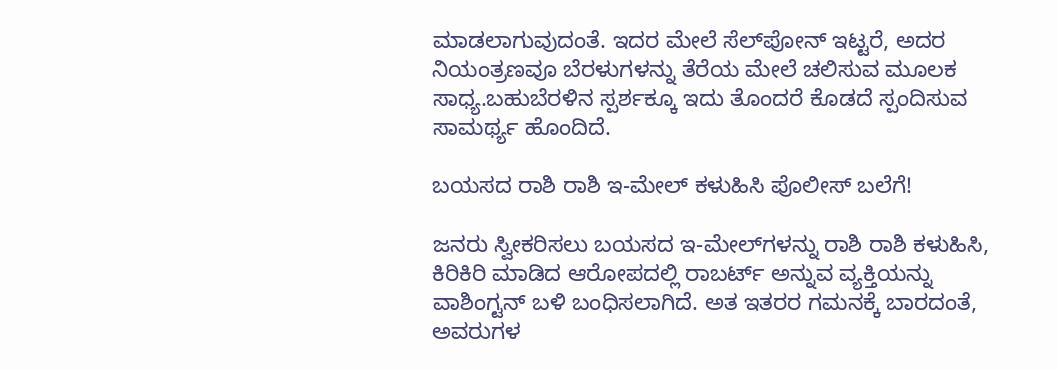ಮಾಡಲಾಗುವುದಂತೆ. ಇದರ ಮೇಲೆ ಸೆಲ್‍ಪೋನ್ ಇಟ್ಟರೆ, ಅದರ ನಿಯಂತ್ರಣವೂ ಬೆರಳುಗಳನ್ನು ತೆರೆಯ ಮೇಲೆ ಚಲಿಸುವ ಮೂಲಕ ಸಾಧ್ಯ.ಬಹುಬೆರಳಿನ ಸ್ಪರ್ಶಕ್ಕೂ ಇದು ತೊಂದರೆ ಕೊಡದೆ ಸ್ಪಂದಿಸುವ ಸಾಮರ್ಥ್ಯ ಹೊಂದಿದೆ.

ಬಯಸದ ರಾಶಿ ರಾಶಿ ಇ-ಮೇಲ್ ಕಳುಹಿಸಿ ಪೊಲೀಸ್ ಬಲೆಗೆ!

ಜನರು ಸ್ವೀಕರಿಸಲು ಬಯಸದ ಇ-ಮೇಲ್‍ಗಳನ್ನು ರಾಶಿ ರಾಶಿ ಕಳುಹಿಸಿ, ಕಿರಿಕಿರಿ ಮಾಡಿದ ಆರೋಪದಲ್ಲಿ ರಾಬರ್ಟ್ ಅನ್ನುವ ವ್ಯಕ್ತಿಯನ್ನು ವಾಶಿಂಗ್ಟನ್ ಬಳಿ ಬಂಧಿಸಲಾಗಿದೆ. ಅತ ಇತರರ ಗಮನಕ್ಕೆ ಬಾರದಂತೆ, ಅವರುಗಳ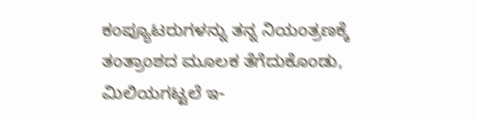ಕಂಪ್ಯೂಟರುಗಳನ್ನು ತನ್ನ ನಿಯಂತ್ರಣಕ್ಕೆ ತಂತ್ರಾಂಶದ ಮೂಲಕ ತೆಗೆದುಕೊಂಡು, ಮಿಲಿಯಗಟ್ಟಲೆ ಇ-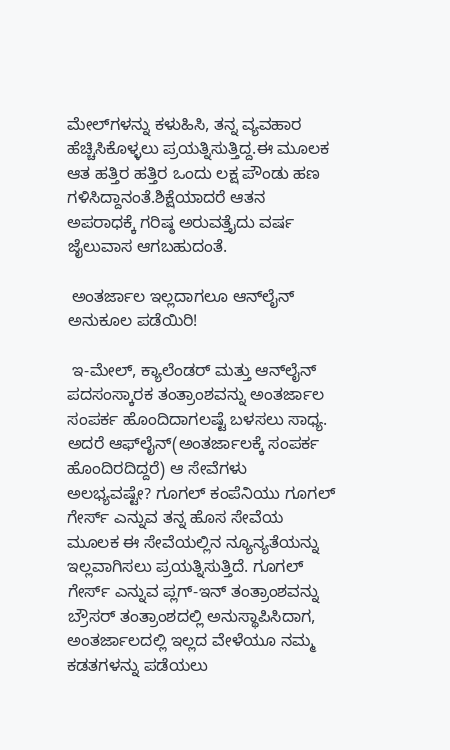ಮೇಲ್‍ಗಳನ್ನು ಕಳುಹಿಸಿ, ತನ್ನ ವ್ಯವಹಾರ ಹೆಚ್ಚಿಸಿಕೊಳ್ಳಲು ಪ್ರಯತ್ನಿಸುತ್ತಿದ್ದ.ಈ ಮೂಲಕ ಆತ ಹತ್ತಿರ ಹತ್ತಿರ ಒಂದು ಲಕ್ಷ ಪೌಂಡು ಹಣ ಗಳಿಸಿದ್ದಾನಂತೆ.ಶಿಕ್ಷೆಯಾದರೆ ಆತನ ಅಪರಾಧಕ್ಕೆ ಗರಿಷ್ಠ ಅರುವತ್ತೈದು ವರ್ಷ ಜೈಲುವಾಸ ಆಗಬಹುದಂತೆ.

 ಅಂತರ್ಜಾಲ ಇಲ್ಲದಾಗಲೂ ಆನ್‍ಲೈನ್ ಅನುಕೂಲ ಪಡೆಯಿರಿ!

 ಇ-ಮೇಲ್, ಕ್ಯಾಲೆಂಡರ್ ಮತ್ತು ಆನ್‍ಲೈನ್ ಪದಸಂಸ್ಕಾರಕ ತಂತ್ರಾಂಶವನ್ನು ಅಂತರ್ಜಾಲ ಸಂಪರ್ಕ ಹೊಂದಿದಾಗಲಷ್ಟೆ ಬಳಸಲು ಸಾಧ್ಯ. ಅದರೆ ಆಫ್‍ಲೈನ್(ಅಂತರ್ಜಾಲಕ್ಕೆ ಸಂಪರ್ಕ ಹೊಂದಿರದಿದ್ದರೆ) ಆ ಸೇವೆಗಳು ಅಲಭ್ಯವಷ್ಟೇ? ಗೂಗಲ್ ಕಂಪೆನಿಯು ಗೂಗಲ್ ಗೇರ್ಸ್ ಎನ್ನುವ ತನ್ನ ಹೊಸ ಸೇವೆಯ ಮೂಲಕ ಈ ಸೇವೆಯಲ್ಲಿನ ನ್ಯೂನ್ಯತೆಯನ್ನು ಇಲ್ಲವಾಗಿಸಲು ಪ್ರಯತ್ನಿಸುತ್ತಿದೆ. ಗೂಗಲ್ ಗೇರ್ಸ್ ಎನ್ನುವ ಪ್ಲಗ್-ಇನ್ ತಂತ್ರಾಂಶವನ್ನು ಬ್ರೌಸರ್ ತಂತ್ರಾಂಶದಲ್ಲಿ ಅನುಸ್ಥಾಪಿಸಿದಾಗ, ಅಂತರ್ಜಾಲದಲ್ಲಿ ಇಲ್ಲದ ವೇಳೆಯೂ ನಮ್ಮ ಕಡತಗಳನ್ನು ಪಡೆಯಲು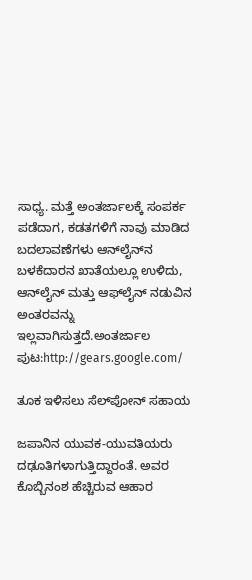ಸಾಧ್ಯ. ಮತ್ತೆ ಅಂತರ್ಜಾಲಕ್ಕೆ ಸಂಪರ್ಕ ಪಡೆದಾಗ, ಕಡತಗಳಿಗೆ ನಾವು ಮಾಡಿದ ಬದಲಾವಣೆಗಳು ಆನ್‍ಲೈನ್‍ನ ಬಳಕೆದಾರನ ಖಾತೆಯಲ್ಲೂ ಉಳಿದು, ಆನ್‍ಲೈನ್ ಮತ್ತು ಆಫ್‍ಲೈನ್ ನಡುವಿನ ಅಂತರವನ್ನು ಇಲ್ಲವಾಗಿಸುತ್ತದೆ.ಅಂತರ್ಜಾಲ ಪುಟ:http://gears.google.com/

ತೂಕ ಇಳಿಸಲು ಸೆಲ್‍ಪೋನ್ ಸಹಾಯ

ಜಪಾನಿನ ಯುವಕ-ಯುವತಿಯರು ದಢೂತಿಗಳಾಗುತ್ತಿದ್ದಾರಂತೆ. ಅವರ ಕೊಬ್ಬಿನಂಶ ಹೆಚ್ಚಿರುವ ಆಹಾರ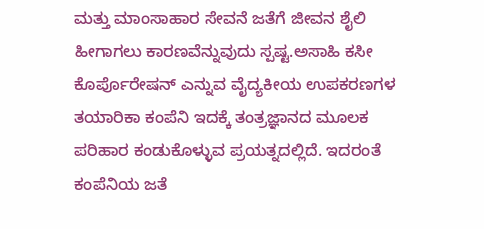ಮತ್ತು ಮಾಂಸಾಹಾರ ಸೇವನೆ ಜತೆಗೆ ಜೀವನ ಶೈಲಿ ಹೀಗಾಗಲು ಕಾರಣವೆನ್ನುವುದು ಸ್ಪಷ್ಟ.ಅಸಾಹಿ ಕಸೀ ಕೊರ್ಪೊರೇಷನ್ ಎನ್ನುವ ವೈದ್ಯಕೀಯ ಉಪಕರಣಗಳ ತಯಾರಿಕಾ ಕಂಪೆನಿ ಇದಕ್ಕೆ ತಂತ್ರಜ್ಞಾನದ ಮೂಲಕ ಪರಿಹಾರ ಕಂಡುಕೊಳ್ಳುವ ಪ್ರಯತ್ನದಲ್ಲಿದೆ. ಇದರಂತೆ ಕಂಪೆನಿಯ ಜತೆ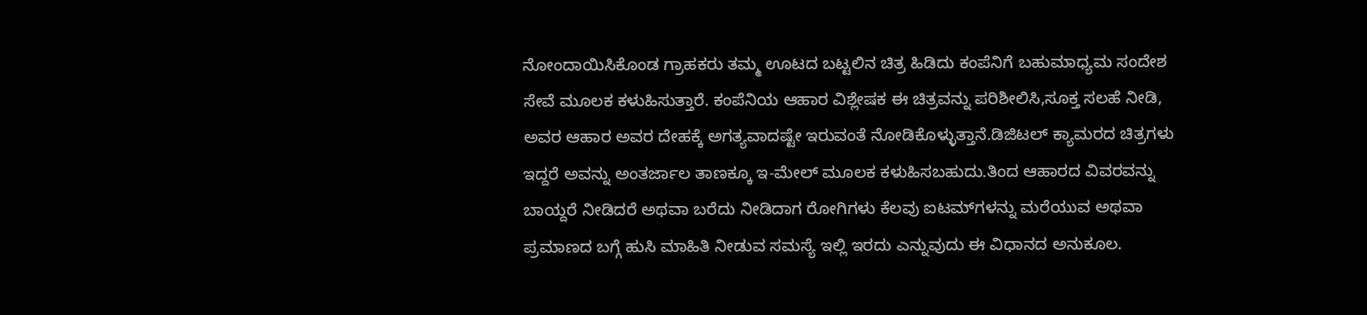ನೋಂದಾಯಿಸಿಕೊಂಡ ಗ್ರಾಹಕರು ತಮ್ಮ ಊಟದ ಬಟ್ಟಲಿನ ಚಿತ್ರ ಹಿಡಿದು ಕಂಪೆನಿಗೆ ಬಹುಮಾಧ್ಯಮ ಸಂದೇಶ ಸೇವೆ ಮೂಲಕ ಕಳುಹಿಸುತ್ತಾರೆ. ಕಂಪೆನಿಯ ಆಹಾರ ವಿಶ್ಲೇಷಕ ಈ ಚಿತ್ರವನ್ನು ಪರಿಶೀಲಿಸಿ,ಸೂಕ್ತ ಸಲಹೆ ನೀಡಿ, ಅವರ ಆಹಾರ ಅವರ ದೇಹಕ್ಕೆ ಅಗತ್ಯವಾದಷ್ಟೇ ಇರುವಂತೆ ನೋಡಿಕೊಳ್ಳುತ್ತಾನೆ.ಡಿಜಿಟಲ್ ಕ್ಯಾಮರದ ಚಿತ್ರಗಳು ಇದ್ದರೆ ಅವನ್ನು ಅಂತರ್ಜಾಲ ತಾಣಕ್ಕೂ ಇ-ಮೇಲ್ ಮೂಲಕ ಕಳುಹಿಸಬಹುದು.ತಿಂದ ಆಹಾರದ ವಿವರವನ್ನು ಬಾಯ್ದರೆ ನೀಡಿದರೆ ಅಥವಾ ಬರೆದು ನೀಡಿದಾಗ ರೋಗಿಗಳು ಕೆಲವು ಐಟಮ್‍ಗಳನ್ನು ಮರೆಯುವ ಅಥವಾ ಪ್ರಮಾಣದ ಬಗ್ಗೆ ಹುಸಿ ಮಾಹಿತಿ ನೀಡುವ ಸಮಸ್ಯೆ ಇಲ್ಲಿ ಇರದು ಎನ್ನುವುದು ಈ ವಿಧಾನದ ಅನುಕೂಲ.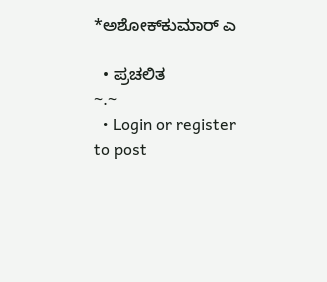*ಅಶೋಕ್‍ಕುಮಾರ್ ಎ

  • ಪ್ರಚಲಿತ
~.~
  • Login or register to post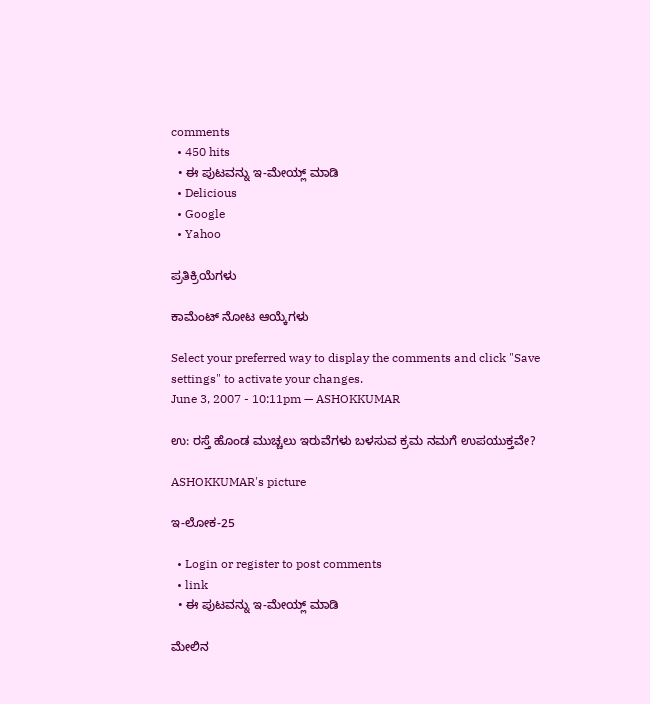comments
  • 450 hits
  • ಈ ಪುಟವನ್ನು ಇ-ಮೇಯ್ಲ್ ಮಾಡಿ
  • Delicious
  • Google
  • Yahoo

ಪ್ರತಿಕ್ರಿಯೆಗಳು

ಕಾಮೆಂಟ್ ನೋಟ ಆಯ್ಕೆಗಳು

Select your preferred way to display the comments and click "Save settings" to activate your changes.
June 3, 2007 - 10:11pm — ASHOKKUMAR

ಉ: ರಸ್ತೆ ಹೊಂಡ ಮುಚ್ಚಲು ಇರುವೆಗಳು ಬಳಸುವ ಕ್ರಮ ನಮಗೆ ಉಪಯುಕ್ತವೇ?

ASHOKKUMAR's picture

ಇ-ಲೋಕ-25

  • Login or register to post comments
  • link
  • ಈ ಪುಟವನ್ನು ಇ-ಮೇಯ್ಲ್ ಮಾಡಿ

ಮೇಲಿನ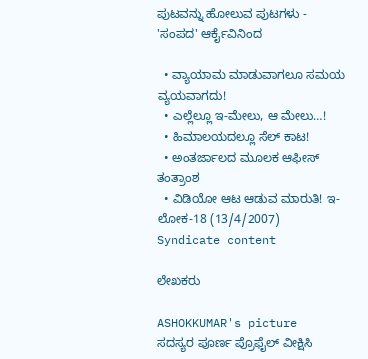ಪುಟವನ್ನು ಹೋಲುವ ಪುಟಗಳು - 'ಸಂಪದ' ಆರ್ಕೈವಿನಿಂದ

  • ವ್ಯಾಯಾಮ ಮಾಡುವಾಗಲೂ ಸಮಯ ವ್ಯಯವಾಗದು!
  • ಎಲ್ಲೆಲ್ಲೂ ಇ-ಮೇಲು, ಆ ಮೇಲು…!
  • ಹಿಮಾಲಯದಲ್ಲೂ ಸೆಲ್ ಕಾಟ!
  • ಅಂತರ್ಜಾಲದ ಮೂಲಕ ಆಫೀಸ್ ತಂತ್ರಾಂಶ
  • ವಿಡಿಯೋ ಆಟ ಆಡುವ ಮಾರುತಿ! ಇ-ಲೋಕ-18 (13/4/2007)
Syndicate content

ಲೇಖಕರು

ASHOKKUMAR's picture
ಸದಸ್ಯರ ಪೂರ್ಣ ಪ್ರೊಫೈಲ್ ವೀಕ್ಷಿಸಿ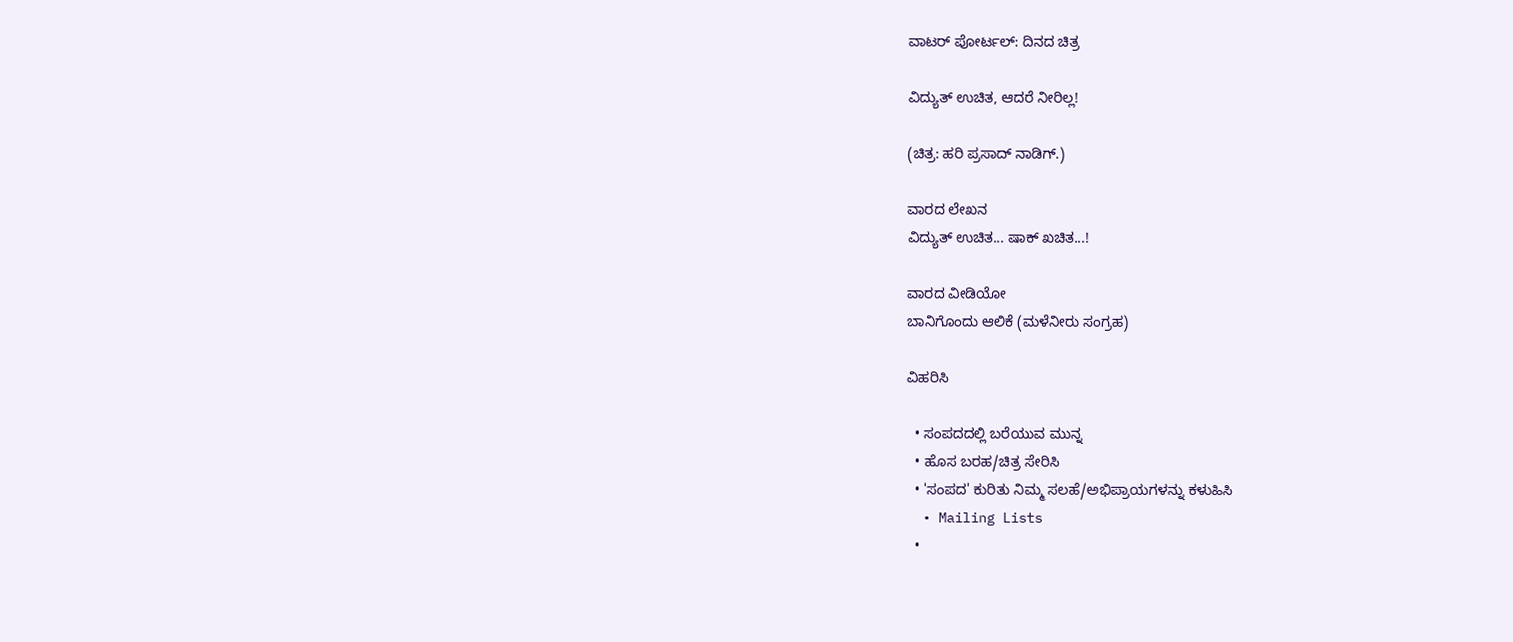ವಾಟರ್ ಪೋರ್ಟಲ್: ದಿನದ ಚಿತ್ರ

ವಿದ್ಯುತ್ ಉಚಿತ, ಆದರೆ ನೀರಿಲ್ಲ!

(ಚಿತ್ರ: ಹರಿ ಪ್ರಸಾದ್ ನಾಡಿಗ್.)

ವಾರದ ಲೇಖನ
ವಿದ್ಯುತ್ ಉಚಿತ... ಷಾಕ್ ಖಚಿತ...!

ವಾರದ ವೀಡಿಯೋ
ಬಾನಿಗೊಂದು ಆಲಿಕೆ (ಮಳೆನೀರು ಸಂಗ್ರಹ)

ವಿಹರಿಸಿ

  • ಸಂಪದದಲ್ಲಿ ಬರೆಯುವ ಮುನ್ನ
  • ಹೊಸ ಬರಹ/ಚಿತ್ರ ಸೇರಿಸಿ
  • 'ಸಂಪದ' ಕುರಿತು ನಿಮ್ಮ ಸಲಹೆ/ಅಭಿಪ್ರಾಯಗಳನ್ನು ಕಳುಹಿಸಿ
  • Mailing Lists
  •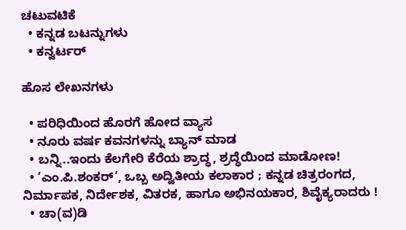ಚಟುವಟಿಕೆ
  • ಕನ್ನಡ ಬಟನ್ನುಗಳು
  • ಕನ್ವರ್ಟರ್

ಹೊಸ ಲೇಖನಗಳು

  • ಪರಿಧಿಯಿಂದ ಹೊರಗೆ ಹೋದ ವ್ಯಾಸ
  • ನೂರು ವರ್ಷ ಕವನಗಳನ್ನು ಬ್ಯಾನ್ ಮಾಡ
  • ಬನ್ನಿ..ಇಂದು ಕೆಲಗೇರಿ ಕೆರೆಯ ಶ್ರಾದ್ಧ, ಶ್ರದ್ಧೆಯಿಂದ ಮಾಡೋಣ!
  • ’ಎಂ.ಪಿ.ಶಂಕರ್’, ಒಬ್ಬ ಅದ್ವಿತೀಯ ಕಲಾಕಾರ ; ಕನ್ನಡ ಚಿತ್ರರಂಗದ, ನಿರ್ಮಾಪಕ, ನಿರ್ದೇಶಕ, ವಿತರಕ, ಹಾಗೂ ಅಭಿನಯಕಾರ, ಶಿವೈಕ್ಯರಾದರು !
  • ಚಾ(ವ)ಡಿ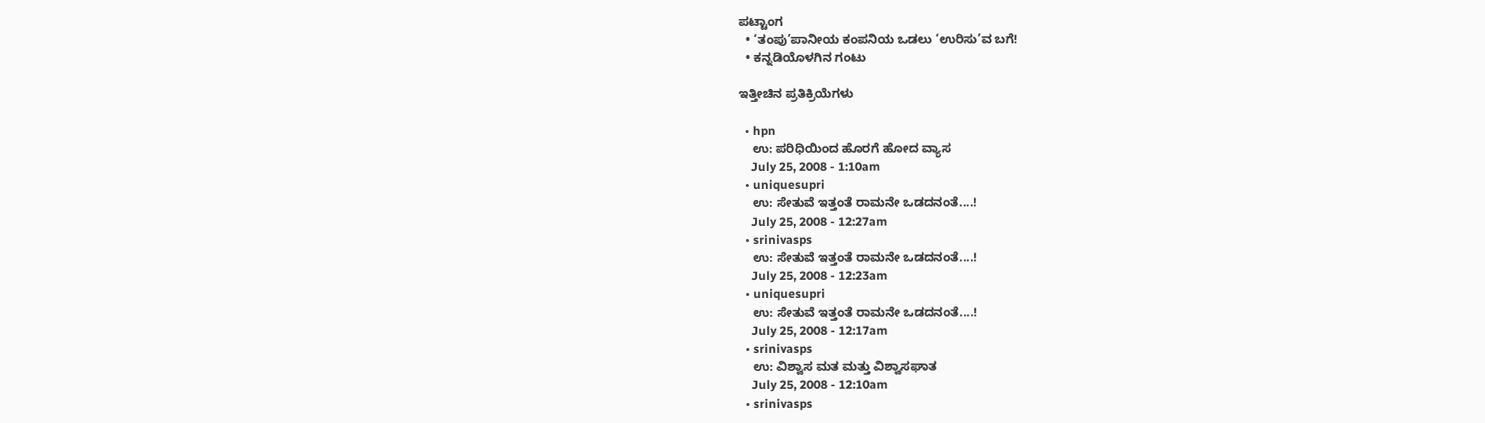ಪಟ್ಟಾಂಗ
  • ‘ತಂಪು’ಪಾನೀಯ ಕಂಪನಿಯ ಒಡಲು ‘ಉರಿಸು’ವ ಬಗೆ!
  • ಕನ್ನಡಿಯೊಳಗಿನ ಗಂಟು

ಇತ್ತೀಚಿನ ಪ್ರತಿಕ್ರಿಯೆಗಳು

  • hpn
    ಉ: ಪರಿಧಿಯಿಂದ ಹೊರಗೆ ಹೋದ ವ್ಯಾಸ
    July 25, 2008 - 1:10am
  • uniquesupri
    ಉ: ಸೇತುವೆ ಇತ್ತಂತೆ ರಾಮನೇ ಒಡದನಂತೆ....!
    July 25, 2008 - 12:27am
  • srinivasps
    ಉ: ಸೇತುವೆ ಇತ್ತಂತೆ ರಾಮನೇ ಒಡದನಂತೆ....!
    July 25, 2008 - 12:23am
  • uniquesupri
    ಉ: ಸೇತುವೆ ಇತ್ತಂತೆ ರಾಮನೇ ಒಡದನಂತೆ....!
    July 25, 2008 - 12:17am
  • srinivasps
    ಉ: ವಿಶ್ವಾಸ ಮತ ಮತ್ತು ವಿಶ್ವಾಸಘಾತ
    July 25, 2008 - 12:10am
  • srinivasps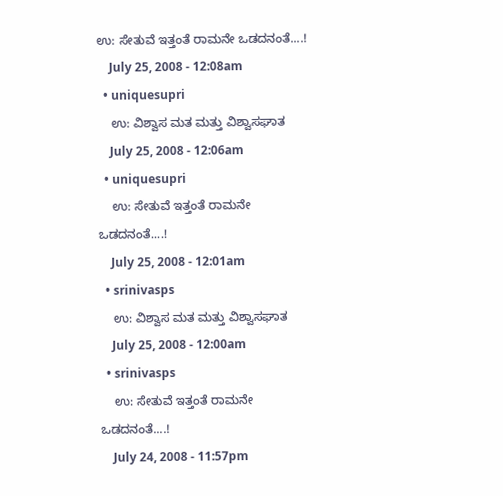ಉ: ಸೇತುವೆ ಇತ್ತಂತೆ ರಾಮನೇ ಒಡದನಂತೆ....!
    July 25, 2008 - 12:08am
  • uniquesupri
    ಉ: ವಿಶ್ವಾಸ ಮತ ಮತ್ತು ವಿಶ್ವಾಸಘಾತ
    July 25, 2008 - 12:06am
  • uniquesupri
    ಉ: ಸೇತುವೆ ಇತ್ತಂತೆ ರಾಮನೇ ಒಡದನಂತೆ....!
    July 25, 2008 - 12:01am
  • srinivasps
    ಉ: ವಿಶ್ವಾಸ ಮತ ಮತ್ತು ವಿಶ್ವಾಸಘಾತ
    July 25, 2008 - 12:00am
  • srinivasps
    ಉ: ಸೇತುವೆ ಇತ್ತಂತೆ ರಾಮನೇ ಒಡದನಂತೆ....!
    July 24, 2008 - 11:57pm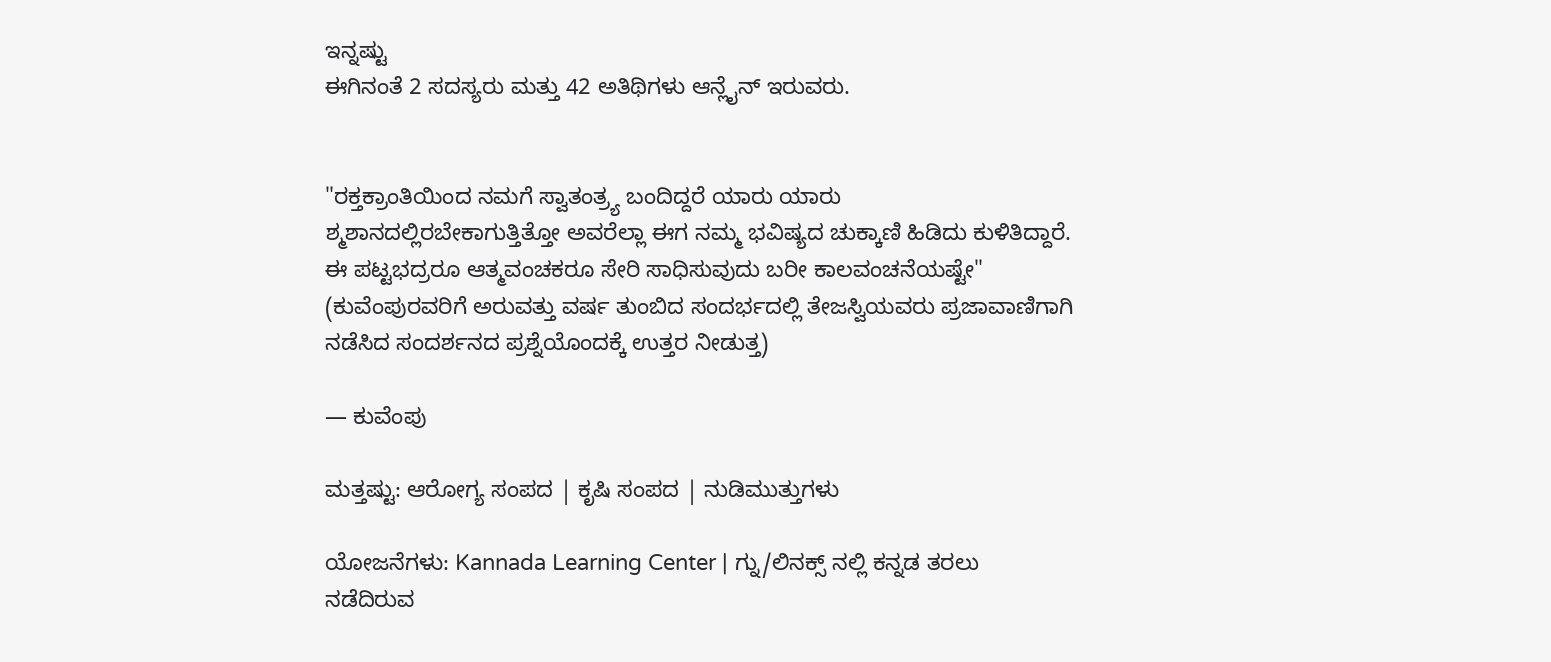ಇನ್ನಷ್ಟು
ಈಗಿನಂತೆ 2 ಸದಸ್ಯರು ಮತ್ತು 42 ಅತಿಥಿಗಳು ಆನ್ಲೈನ್ ಇರುವರು.


"ರಕ್ತಕ್ರಾಂತಿಯಿಂದ ನಮಗೆ ಸ್ವಾತಂತ್ರ್ಯ ಬಂದಿದ್ದರೆ ಯಾರು ಯಾರು ಶ್ಮಶಾನದಲ್ಲಿರಬೇಕಾಗುತ್ತಿತ್ತೋ ಅವರೆಲ್ಲಾ ಈಗ ನಮ್ಮ ಭವಿಷ್ಯದ ಚುಕ್ಕಾಣಿ ಹಿಡಿದು ಕುಳಿತಿದ್ದಾರೆ. ಈ ಪಟ್ಟಭದ್ರರೂ ಆತ್ಮವಂಚಕರೂ ಸೇರಿ ಸಾಧಿಸುವುದು ಬರೀ ಕಾಲವಂಚನೆಯಷ್ಟೇ"
(ಕುವೆಂಪುರವರಿಗೆ ಅರುವತ್ತು ವರ್ಷ ತುಂಬಿದ ಸಂದರ್ಭದಲ್ಲಿ ತೇಜಸ್ವಿಯವರು ಪ್ರಜಾವಾಣಿಗಾಗಿ ನಡೆಸಿದ ಸಂದರ್ಶನದ ಪ್ರಶ್ನೆಯೊಂದಕ್ಕೆ ಉತ್ತರ ನೀಡುತ್ತ)

— ಕುವೆಂಪು

ಮತ್ತಷ್ಟು: ಆರೋಗ್ಯ ಸಂಪದ | ಕೃಷಿ ಸಂಪದ | ನುಡಿಮುತ್ತುಗಳು

ಯೋಜನೆಗಳು: Kannada Learning Center | ಗ್ನು/ಲಿನಕ್ಸ್ ನಲ್ಲಿ ಕನ್ನಡ ತರಲು ನಡೆದಿರುವ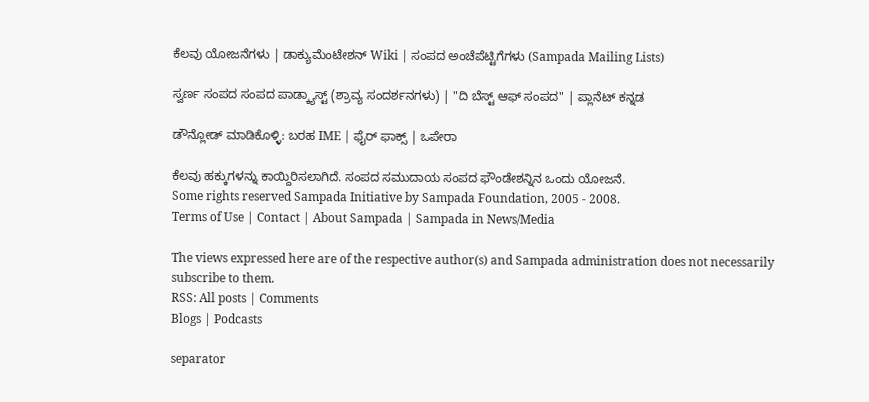ಕೆಲವು ಯೋಜನೆಗಳು | ಡಾಕ್ಯುಮೆಂಟೇಶನ್ Wiki | ಸಂಪದ ಅಂಚೆಪೆಟ್ಟಿಗೆಗಳು (Sampada Mailing Lists)

ಸ್ವರ್ಣ ಸಂಪದ ಸಂಪದ ಪಾಡ್ಕ್ಯಾಸ್ಟ್ (ಶ್ರಾವ್ಯ ಸಂದರ್ಶನಗಳು) | "ದಿ ಬೆಸ್ಟ್ ಆಫ್ ಸಂಪದ" | ಪ್ಲಾನೆಟ್ ಕನ್ನಡ

ಡೌನ್ಲೋಡ್ ಮಾಡಿಕೊಳ್ಳಿ: ಬರಹ IME | ಫೈರ್ ಫಾಕ್ಸ್ | ಒಪೇರಾ

ಕೆಲವು ಹಕ್ಕುಗಳನ್ನು ಕಾಯ್ದಿರಿಸಲಾಗಿದೆ. ಸಂಪದ ಸಮುದಾಯ ಸಂಪದ ಫೌಂಡೇಶನ್ನಿನ ಒಂದು ಯೋಜನೆ.
Some rights reserved Sampada Initiative by Sampada Foundation, 2005 - 2008.
Terms of Use | Contact | About Sampada | Sampada in News/Media

The views expressed here are of the respective author(s) and Sampada administration does not necessarily subscribe to them.
RSS: All posts | Comments
Blogs | Podcasts

separator